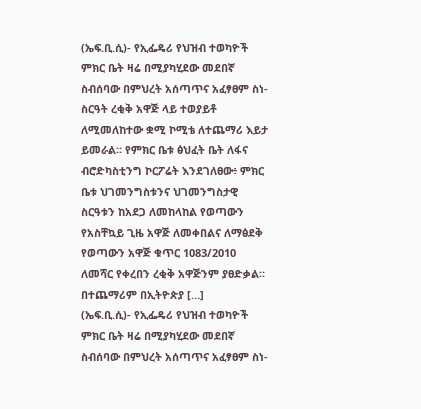(ኤፍ.ቢ.ሲ)- የኢፌዴሪ የህዝብ ተወካዮች ምክር ቤት ዛሬ በሚያካሂደው መደበኛ ስብሰባው በምህረት አሰጣጥና አፈፃፀም ስነ-ስርዓት ረቂቅ አዋጅ ላይ ተወያይቶ ለሚመለከተው ቋሚ ኮሚቴ ለተጨማሪ እይታ ይመራል። የምክር ቤቱ ፅህፈት ቤት ለፋና ብሮድካስቲንግ ኮርፖሬት እንደገለፀው፥ ምክር ቤቱ ህገመንግስቱንና ህገመንግስታዊ ስርዓቱን ከአደጋ ለመከላከል የወጣውን የአስቸኳይ ጊዜ አዋጅ ለመቀበልና ለማፅደቅ የወጣውን አዋጅ ቁጥር 1083/2010 ለመሻር የቀረበን ረቂቅ አዋጅንም ያፀድቃል። በተጨማሪም በኢትዮጵያ […]
(ኤፍ.ቢ.ሲ)- የኢፌዴሪ የህዝብ ተወካዮች ምክር ቤት ዛሬ በሚያካሂደው መደበኛ ስብሰባው በምህረት አሰጣጥና አፈፃፀም ስነ-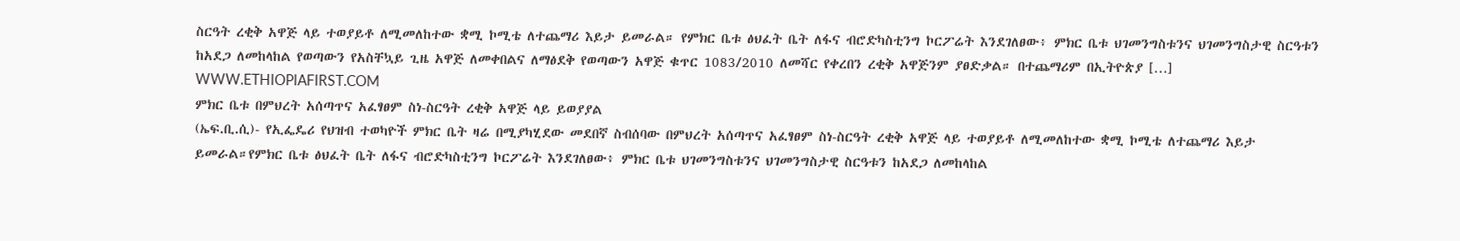ስርዓት ረቂቅ አዋጅ ላይ ተወያይቶ ለሚመለከተው ቋሚ ኮሚቴ ለተጨማሪ እይታ ይመራል። የምክር ቤቱ ፅህፈት ቤት ለፋና ብሮድካስቲንግ ኮርፖሬት እንደገለፀው፥ ምክር ቤቱ ህገመንግስቱንና ህገመንግስታዊ ስርዓቱን ከአደጋ ለመከላከል የወጣውን የአስቸኳይ ጊዜ አዋጅ ለመቀበልና ለማፅደቅ የወጣውን አዋጅ ቁጥር 1083/2010 ለመሻር የቀረበን ረቂቅ አዋጅንም ያፀድቃል። በተጨማሪም በኢትዮጵያ […]
WWW.ETHIOPIAFIRST.COM
ምክር ቤቱ በምህረት አሰጣጥና አፈፃፀም ስነ-ስርዓት ረቂቅ አዋጅ ላይ ይወያያል
(ኤፍ.ቢ.ሲ)- የኢፌዴሪ የህዝብ ተወካዮች ምክር ቤት ዛሬ በሚያካሂደው መደበኛ ስብሰባው በምህረት አሰጣጥና አፈፃፀም ስነ-ስርዓት ረቂቅ አዋጅ ላይ ተወያይቶ ለሚመለከተው ቋሚ ኮሚቴ ለተጨማሪ እይታ ይመራል።የምክር ቤቱ ፅህፈት ቤት ለፋና ብሮድካስቲንግ ኮርፖሬት እንደገለፀው፥ ምክር ቤቱ ህገመንግስቱንና ህገመንግስታዊ ስርዓቱን ከአደጋ ለመከላከል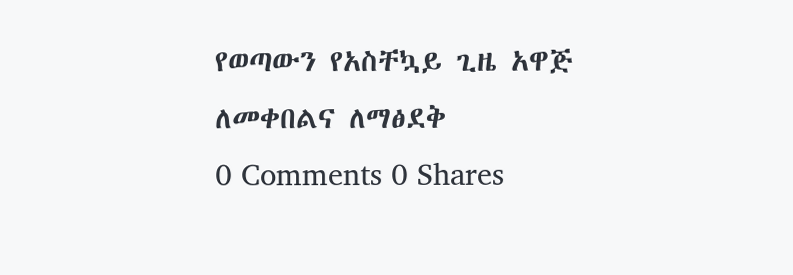የወጣውን የአስቸኳይ ጊዜ አዋጅ ለመቀበልና ለማፅደቅ
0 Comments 0 Shares